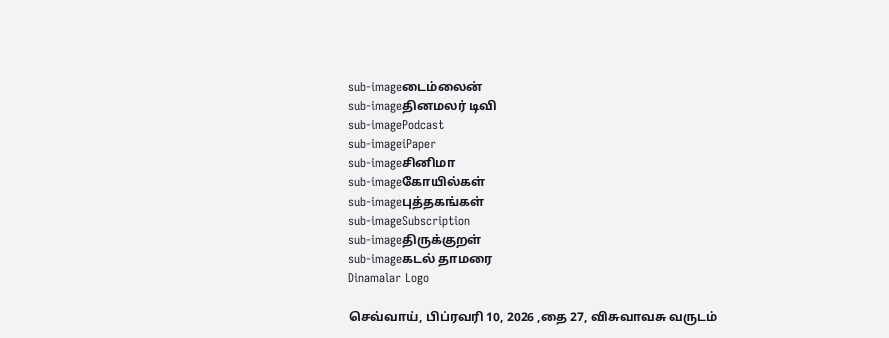sub-imageடைம்லைன்
sub-imageதினமலர் டிவி
sub-imagePodcast
sub-imageiPaper
sub-imageசினிமா
sub-imageகோயில்கள்
sub-imageபுத்தகங்கள்
sub-imageSubscription
sub-imageதிருக்குறள்
sub-imageகடல் தாமரை
Dinamalar Logo

செவ்வாய், பிப்ரவரி 10, 2026 ,தை 27, விசுவாவசு வருடம்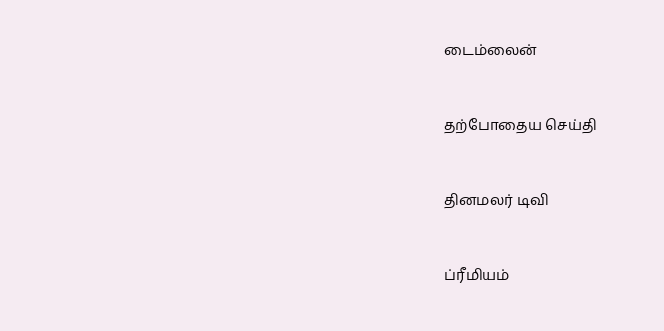டைம்லைன்


தற்போதைய செய்தி


தினமலர் டிவி


ப்ரீமியம்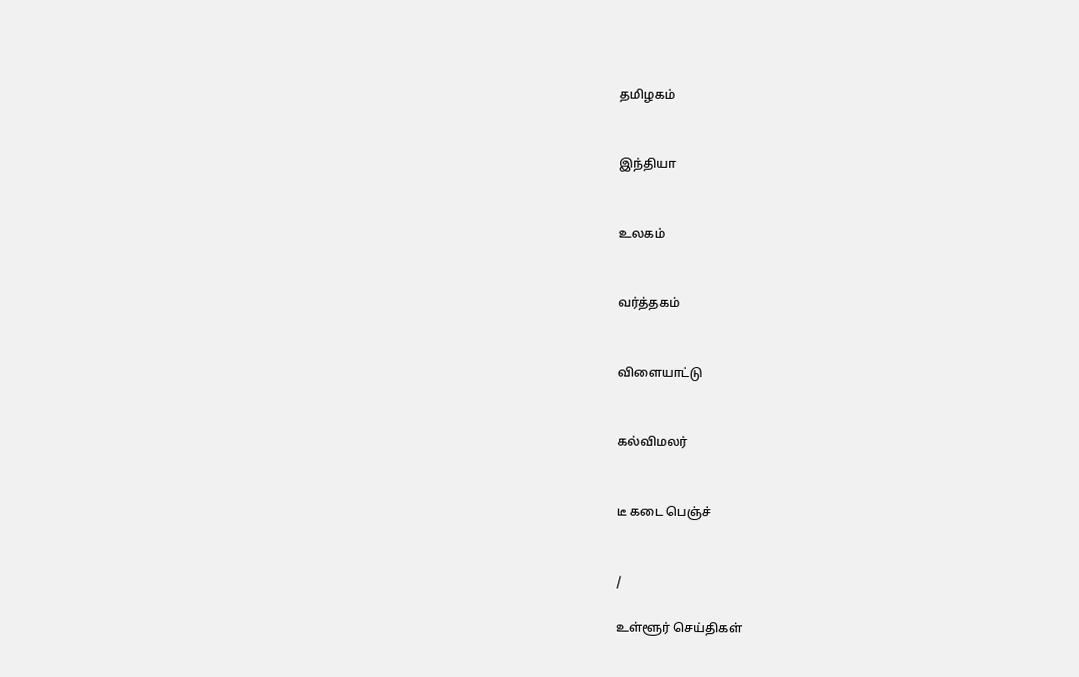தமிழகம்


இந்தியா


உலகம்


வர்த்தகம்


விளையாட்டு


கல்விமலர்


டீ கடை பெஞ்ச்


/

உள்ளூர் செய்திகள்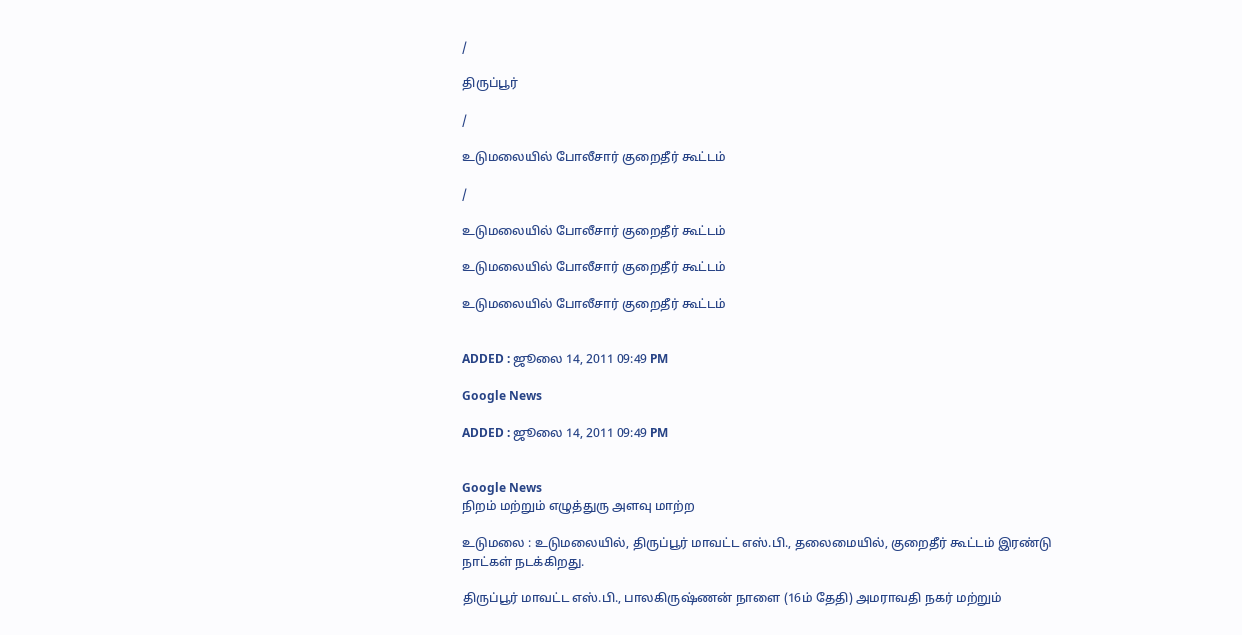/

திருப்பூர்

/

உடுமலையில் போலீசார் குறைதீர் கூட்டம்

/

உடுமலையில் போலீசார் குறைதீர் கூட்டம்

உடுமலையில் போலீசார் குறைதீர் கூட்டம்

உடுமலையில் போலீசார் குறைதீர் கூட்டம்


ADDED : ஜூலை 14, 2011 09:49 PM

Google News

ADDED : ஜூலை 14, 2011 09:49 PM


Google News
நிறம் மற்றும் எழுத்துரு அளவு மாற்ற

உடுமலை : உடுமலையில், திருப்பூர் மாவட்ட எஸ்.பி., தலைமையில், குறைதீர் கூட்டம் இரண்டு நாட்கள் நடக்கிறது.

திருப்பூர் மாவட்ட எஸ்.பி., பாலகிருஷ்ணன் நாளை (16ம் தேதி) அமராவதி நகர் மற்றும்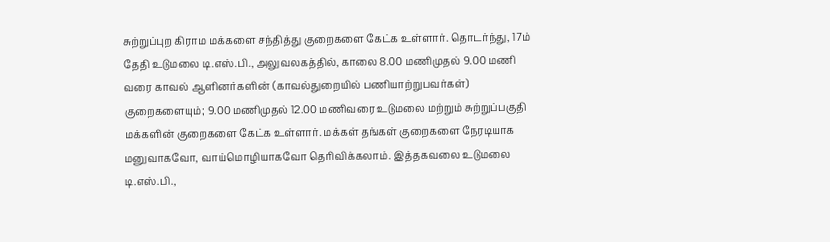சுற்றுப்புற கிராம மக்களை சந்தித்து குறைகளை கேட்க உள்ளார். தொடர்ந்து, 17ம் தேதி உடுமலை டி.எஸ்.பி., அலுவலகத்தில், காலை 8.00 மணிமுதல் 9.00 மணி வரை காவல் ஆளினர்களின் (காவல்துறையில் பணியாற்றுபவர்கள்) குறைகளையும்; 9.00 மணிமுதல் 12.00 மணிவரை உடுமலை மற்றும் சுற்றுப்பகுதி மக்களின் குறைகளை கேட்க உள்ளார். மக்கள் தங்கள் குறைகளை நேரடியாக மனுவாகவோ, வாய்மொழியாகவோ தெரிவிக்கலாம். இத்தகவலை உடுமலை டி.எஸ்.பி.,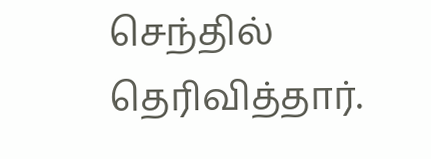செந்தில் தெரிவித்தார்.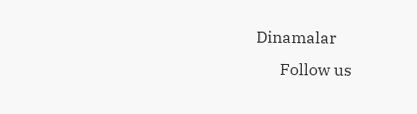Dinamalar
      Follow us